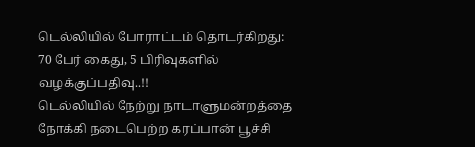டெல்லியில் போராட்டம் தொடர்கிறது: 70 பேர் கைது, 5 பிரிவுகளில் வழக்குப்பதிவு..!!
டெல்லியில் நேற்று நாடாளுமன்றத்தை நோக்கி நடைபெற்ற கரப்பான் பூச்சி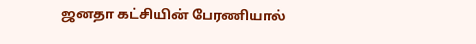ஜனதா கட்சியின் பேரணியால்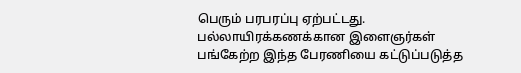பெரும் பரபரப்பு ஏற்பட்டது. பல்லாயிரக்கணக்கான இளைஞர்கள் பங்கேற்ற இந்த பேரணியை கட்டுப்படுத்த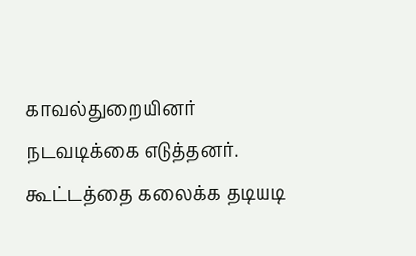காவல்துறையினர் நடவடிக்கை எடுத்தனர். கூட்டத்தை கலைக்க தடியடி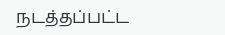நடத்தப்பட்ட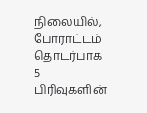நிலையில், போராட்டம் தொடர்பாக 5 பிரிவுகளின்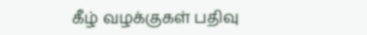கீழ் வழக்குகள் பதிவு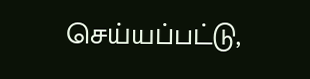செய்யப்பட்டு,